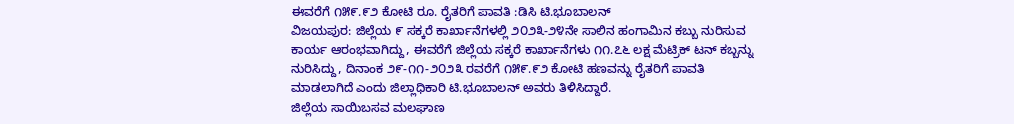ಈವರೆಗೆ ೧೫೯.೯೨ ಕೋಟಿ ರೂ. ರೈತರಿಗೆ ಪಾವತಿ :ಡಿಸಿ ಟಿ.ಭೂಬಾಲನ್
ವಿಜಯಪುರ: ಜಿಲ್ಲೆಯ ೯ ಸಕ್ಕರೆ ಕಾರ್ಖಾನೆಗಳಲ್ಲಿ ೨೦೨೩-೨೪ನೇ ಸಾಲಿನ ಹಂಗಾಮಿನ ಕಬ್ಬು ನುರಿಸುವ ಕಾರ್ಯ ಆರಂಭವಾಗಿದ್ದು, ಈವರೆಗೆ ಜಿಲ್ಲೆಯ ಸಕ್ಕರೆ ಕಾರ್ಖಾನೆಗಳು ೧೧.೭೬ ಲಕ್ಷ ಮೆಟ್ರಿಕ್ ಟನ್ ಕಬ್ಬನ್ನು ನುರಿಸಿದ್ದು, ದಿನಾಂಕ ೨೯-೧೧-೨೦೨೩ ರವರೆಗೆ ೧೫೯.೯೨ ಕೋಟಿ ಹಣವನ್ನು ರೈತರಿಗೆ ಪಾವತಿ ಮಾಡಲಾಗಿದೆ ಎಂದು ಜಿಲ್ಲಾಧಿಕಾರಿ ಟಿ.ಭೂಬಾಲನ್ ಅವರು ತಿಳಿಸಿದ್ದಾರೆ.
ಜಿಲ್ಲೆಯ ಸಾಯಿಬಸವ ಮಲಘಾಣ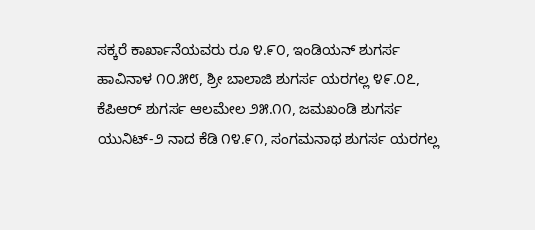ಸಕ್ಕರೆ ಕಾರ್ಖಾನೆಯವರು ರೂ ೪.೯೦, ಇಂಡಿಯನ್ ಶುಗರ್ಸ ಹಾವಿನಾಳ ೧೦.೫೮, ಶ್ರೀ ಬಾಲಾಜಿ ಶುಗರ್ಸ ಯರಗಲ್ಲ ೪೯.೦೭, ಕೆಪಿಆರ್ ಶುಗರ್ಸ ಆಲಮೇಲ ೨೫.೧೧, ಜಮಖಂಡಿ ಶುಗರ್ಸ ಯುನಿಟ್-೨ ನಾದ ಕೆಡಿ ೧೪.೯೧, ಸಂಗಮನಾಥ ಶುಗರ್ಸ ಯರಗಲ್ಲ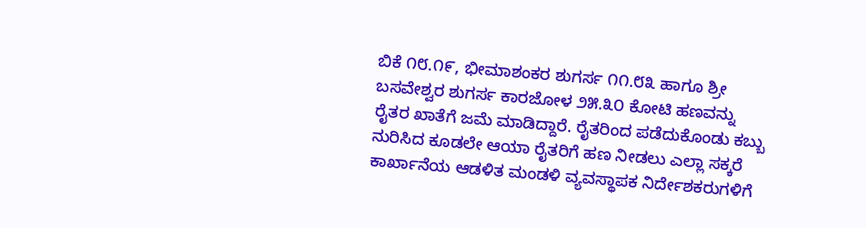ಬಿಕೆ ೧೮.೧೯, ಭೀಮಾಶಂಕರ ಶುಗರ್ಸ ೧೧.೮೩ ಹಾಗೂ ಶ್ರೀ ಬಸವೇಶ್ವರ ಶುಗರ್ಸ ಕಾರಜೋಳ ೨೫.೩೦ ಕೋಟಿ ಹಣವನ್ನು ರೈತರ ಖಾತೆಗೆ ಜಮೆ ಮಾಡಿದ್ದಾರೆ. ರೈತರಿಂದ ಪಡೆದುಕೊಂಡು ಕಬ್ಬು ನುರಿಸಿದ ಕೂಡಲೇ ಆಯಾ ರೈತರಿಗೆ ಹಣ ನೀಡಲು ಎಲ್ಲಾ ಸಕ್ಕರೆ ಕಾರ್ಖಾನೆಯ ಆಡಳಿತ ಮಂಡಳಿ ವ್ಯವಸ್ಥಾಪಕ ನಿರ್ದೇಶಕರುಗಳಿಗೆ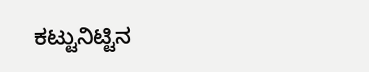ಕಟ್ಟುನಿಟ್ಟಿನ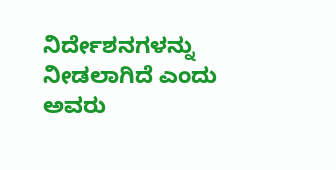ನಿರ್ದೇಶನಗಳನ್ನು ನೀಡಲಾಗಿದೆ ಎಂದು ಅವರು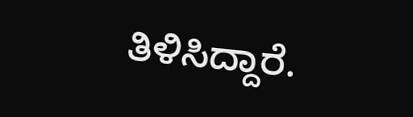ತಿಳಿಸಿದ್ದಾರೆ.